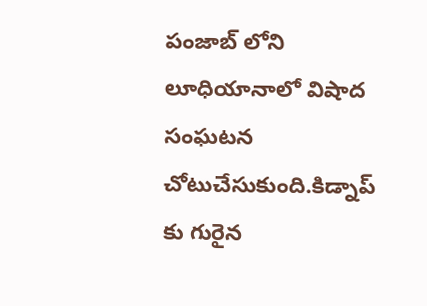పంజాబ్ లోని లూధియానాలో విషాద సంఘటన చోటుచేసుకుంది.కిడ్నాప్ కు గురైన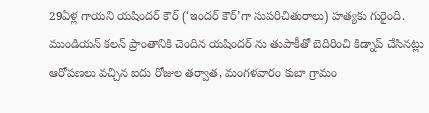29ఏళ్ల గాయని యషిందర్ కౌర్ (‘ఇందర్ కౌర్’గా సుపరిచితురాలు) హత్యకు గురైంది. ముండియన్ కలన్ ప్రాంతానికి చెందిన యషిందర్ ను తుపాకీతో బెదిరించి కిడ్నాప్ చేసినట్లు ఆరోపణలు వచ్చిన ఐదు రోజుల తర్వాత, మంగళవారం కుబా గ్రామం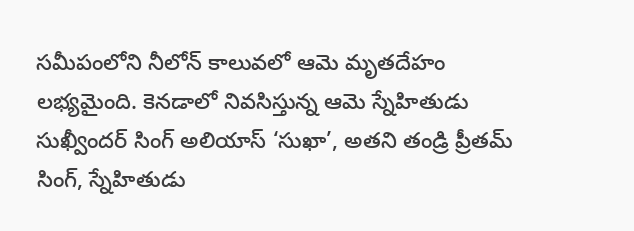సమీపంలోని నీలోన్ కాలువలో ఆమె మృతదేహం లభ్యమైంది. కెనడాలో నివసిస్తున్న ఆమె స్నేహితుడు సుఖ్వీందర్ సింగ్ అలియాస్ ‘సుఖా’, అతని తండ్రి ప్రీతమ్ సింగ్, స్నేహితుడు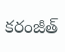కరంజీత్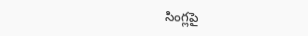సింగ్లపై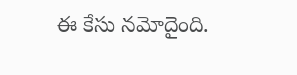ఈ కేసు నమోదైంది.